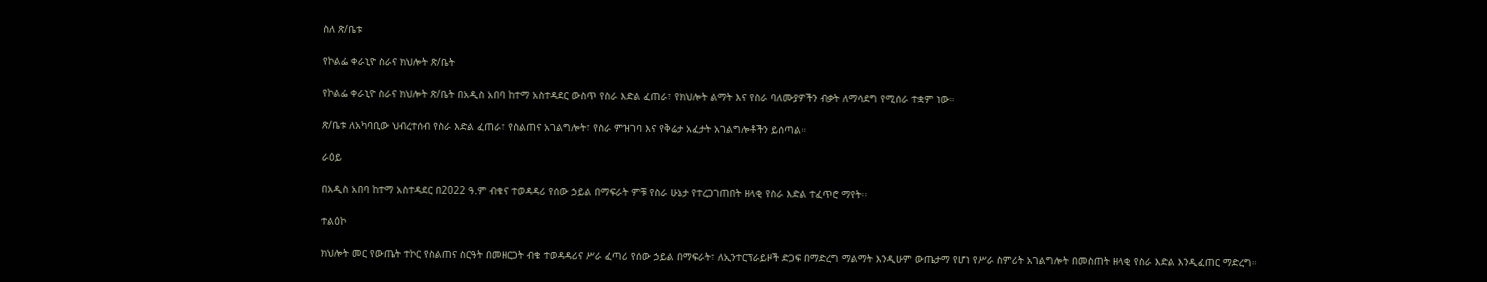ስለ ጽ/ቤቱ

የኮልፌ ቀራኒዮ ስራና ክህሎት ጽ/ቤት

የኮልፌ ቀራኒዮ ስራና ክህሎት ጽ/ቤት በአዲስ አበባ ከተማ አስተዳደር ውስጥ የስራ እድል ፈጠራ፣ የክህሎት ልማት እና የስራ ባለሙያዎችን ብቃት ለማሳደግ የሚሰራ ተቋም ነው።

ጽ/ቤቱ ለአካባቢው ህብረተሰብ የስራ እድል ፈጠራ፣ የስልጠና አገልግሎት፣ የስራ ምዝገባ እና የቅሬታ አፈታት አገልግሎቶችን ይሰጣል።

ራዕይ

በአዲስ አበባ ከተማ አስተዳደር በ2022 ዓ.ም ብቁና ተወዳዳሪ የሰው ኃይል በማፍራት ምቹ የስራ ሁኔታ የተረጋገጠበት ዘላቂ የስራ እድል ተፈጥሮ ማየት፡፡

ተልዕኮ

ክህሎት መር የውጤት ተኮር የስልጠና ስርዓት በመዘርጋት ብቁ ተወዳዳሪና ሥራ ፈጣሪ የሰው ኃይል በማፍራት፣ ለኢንተርፕራይዞች ድጋፍ በማድረግ ማልማት እንዲሁም ውጤታማ የሆነ የሥራ ስምሪት አገልግሎት በመስጠት ዘላቂ የስራ እድል እንዲፈጠር ማድረግ።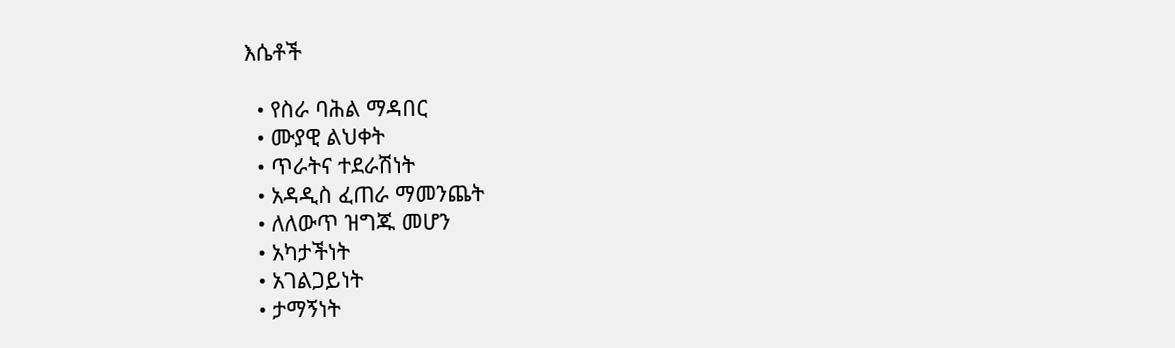እሴቶች

  • የስራ ባሕል ማዳበር
  • ሙያዊ ልህቀት
  • ጥራትና ተደራሽነት
  • አዳዲስ ፈጠራ ማመንጨት
  • ለለውጥ ዝግጁ መሆን
  • አካታችነት
  • አገልጋይነት
  • ታማኝነት